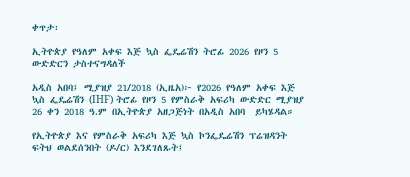ቀጥታ፡

ኢትዮጵያ የዓለም አቀፍ እጅ ኳስ ፌዴሬሽን ትሮፊ 2026 የዞን 5 ውድድርን ታስተናግዳለች

አዲስ አበባ፤ ሚያዝያ 21/2018 (ኢዜአ)፦ የ2026 የዓለም አቀፍ እጅ ኳስ ፌዴሬሽን (IHF) ትሮፊ የዞን 5 የምስራቅ አፍሪካ ውድድር ሚያዝያ 26 ቀን 2018 ዓ.ም በኢትዮጵያ አዘጋጅነት በአዲስ አበባ  ይካሄዳል።

የኢትዮጵያ እና የምስራቅ አፍሪካ እጅ ኳስ ኮንፌዴሬሽን ፕሬዝዳንት ፍትህ ወልደሰንበት (ዶ/ር) እንደገለጹት፤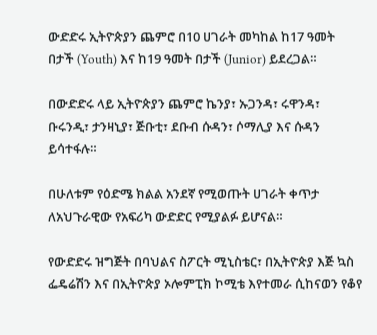ውድድሩ ኢትዮጵያን ጨምሮ በ10 ሀገራት መካከል ከ17 ዓመት በታች (Youth) እና ከ19 ዓመት በታች (Junior) ይደረጋል።

በውድድሩ ላይ ኢትዮጵያን ጨምሮ ኬንያ፣ ኡጋንዳ፣ ሩዋንዳ፣ ቡሩንዲ፣ ታንዛኒያ፣ ጅቡቲ፣ ደቡብ ሱዳን፣ ሶማሊያ እና ሱዳን ይሳተፋሉ።

በሁለቱም የዕድሜ ክልል አንደኛ የሚወጡት ሀገራት ቀጥታ ለአህጉራዊው የአፍሪካ ውድድር የሚያልፉ ይሆናል።

የውድድሩ ዝግጅት በባህልና ስፖርት ሚኒስቴር፣ በኢትዮጵያ እጅ ኳስ ፌዴሬሽን እና በኢትዮጵያ ኦሎምፒክ ኮሚቴ እየተመራ ሲከናወን የቆየ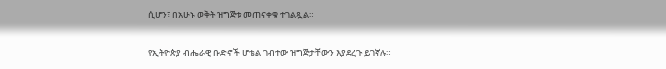ሲሆን፣ በአሁኑ ወቅት ዝግጅቱ መጠናቀቁ ተገልጿል።

የኢትዮጵያ ብሔራዊ ቡድኖች ሆቴል ገብተው ዝግጅታቸውን እያደረጉ ይገኛሉ።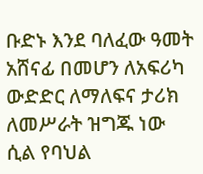ቡድኑ እንደ ባለፈው ዓመት አሸናፊ በመሆን ለአፍሪካ ውድድር ለማለፍና ታሪክ ለመሥራት ዝግጁ ነው ሲል የባህል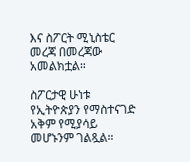እና ስፖርት ሚኒስቴር መረጃ በመረጃው አመልክቷል።

ስፖርታዊ ሁነቱ የኢትዮጵያን የማስተናገድ አቅም የሚያሳይ መሆኑንም ገልጿል።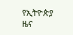የኢትዮጵያ ዜና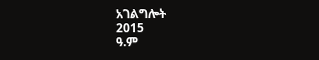አገልግሎት
2015
ዓ.ም